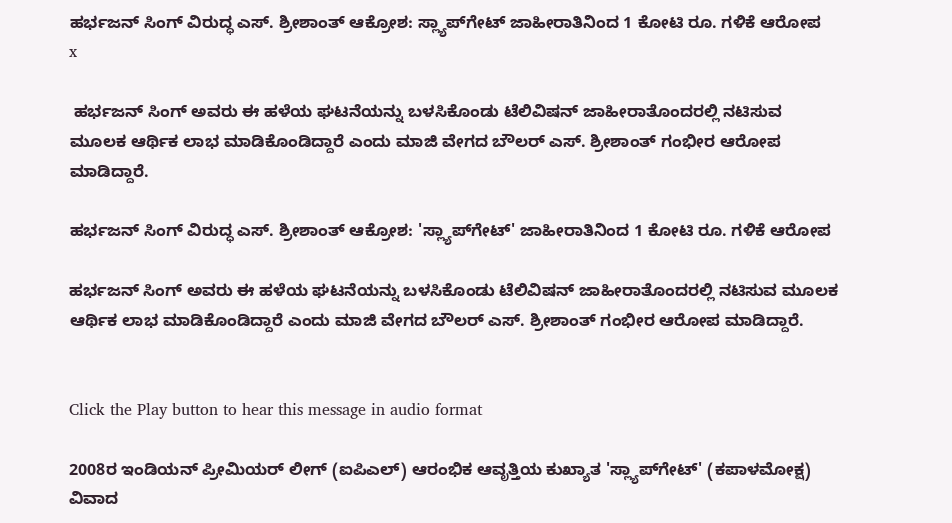ಹರ್ಭಜನ್ ಸಿಂಗ್ ವಿರುದ್ಧ ಎಸ್. ಶ್ರೀಶಾಂತ್ ಆಕ್ರೋಶ: ಸ್ಲ್ಯಾಪ್‌ಗೇಟ್ ಜಾಹೀರಾತಿನಿಂದ 1 ಕೋಟಿ ರೂ. ಗಳಿಕೆ ಆರೋಪ
x

 ಹರ್ಭಜನ್ ಸಿಂಗ್ ಅವರು ಈ ಹಳೆಯ ಘಟನೆಯನ್ನು ಬಳಸಿಕೊಂಡು ಟೆಲಿವಿಷನ್ ಜಾಹೀರಾತೊಂದರಲ್ಲಿ ನಟಿಸುವ ಮೂಲಕ ಆರ್ಥಿಕ ಲಾಭ ಮಾಡಿಕೊಂಡಿದ್ದಾರೆ ಎಂದು ಮಾಜಿ ವೇಗದ ಬೌಲರ್ ಎಸ್. ಶ್ರೀಶಾಂತ್ ಗಂಭೀರ ಆರೋಪ ಮಾಡಿದ್ದಾರೆ.

ಹರ್ಭಜನ್ ಸಿಂಗ್ ವಿರುದ್ಧ ಎಸ್. ಶ್ರೀಶಾಂತ್ ಆಕ್ರೋಶ: 'ಸ್ಲ್ಯಾಪ್‌ಗೇಟ್' ಜಾಹೀರಾತಿನಿಂದ 1 ಕೋಟಿ ರೂ. ಗಳಿಕೆ ಆರೋಪ

ಹರ್ಭಜನ್ ಸಿಂಗ್ ಅವರು ಈ ಹಳೆಯ ಘಟನೆಯನ್ನು ಬಳಸಿಕೊಂಡು ಟೆಲಿವಿಷನ್ ಜಾಹೀರಾತೊಂದರಲ್ಲಿ ನಟಿಸುವ ಮೂಲಕ ಆರ್ಥಿಕ ಲಾಭ ಮಾಡಿಕೊಂಡಿದ್ದಾರೆ ಎಂದು ಮಾಜಿ ವೇಗದ ಬೌಲರ್ ಎಸ್. ಶ್ರೀಶಾಂತ್ ಗಂಭೀರ ಆರೋಪ ಮಾಡಿದ್ದಾರೆ.


Click the Play button to hear this message in audio format

2008ರ ಇಂಡಿಯನ್ ಪ್ರೀಮಿಯರ್ ಲೀಗ್ (ಐಪಿಎಲ್) ಆರಂಭಿಕ ಆವೃತ್ತಿಯ ಕುಖ್ಯಾತ 'ಸ್ಲ್ಯಾಪ್‌ಗೇಟ್' (ಕಪಾಳಮೋಕ್ಷ) ವಿವಾದ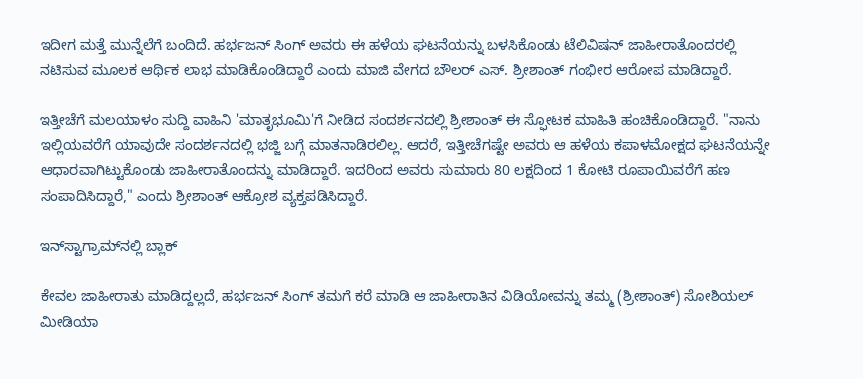ಇದೀಗ ಮತ್ತೆ ಮುನ್ನೆಲೆಗೆ ಬಂದಿದೆ. ಹರ್ಭಜನ್ ಸಿಂಗ್ ಅವರು ಈ ಹಳೆಯ ಘಟನೆಯನ್ನು ಬಳಸಿಕೊಂಡು ಟೆಲಿವಿಷನ್ ಜಾಹೀರಾತೊಂದರಲ್ಲಿ ನಟಿಸುವ ಮೂಲಕ ಆರ್ಥಿಕ ಲಾಭ ಮಾಡಿಕೊಂಡಿದ್ದಾರೆ ಎಂದು ಮಾಜಿ ವೇಗದ ಬೌಲರ್ ಎಸ್. ಶ್ರೀಶಾಂತ್ ಗಂಭೀರ ಆರೋಪ ಮಾಡಿದ್ದಾರೆ.

ಇತ್ತೀಚೆಗೆ ಮಲಯಾಳಂ ಸುದ್ದಿ ವಾಹಿನಿ 'ಮಾತೃಭೂಮಿ'ಗೆ ನೀಡಿದ ಸಂದರ್ಶನದಲ್ಲಿ ಶ್ರೀಶಾಂತ್ ಈ ಸ್ಫೋಟಕ ಮಾಹಿತಿ ಹಂಚಿಕೊಂಡಿದ್ದಾರೆ. "ನಾನು ಇಲ್ಲಿಯವರೆಗೆ ಯಾವುದೇ ಸಂದರ್ಶನದಲ್ಲಿ ಭಜ್ಜಿ ಬಗ್ಗೆ ಮಾತನಾಡಿರಲಿಲ್ಲ. ಆದರೆ, ಇತ್ತೀಚೆಗಷ್ಟೇ ಅವರು ಆ ಹಳೆಯ ಕಪಾಳಮೋಕ್ಷದ ಘಟನೆಯನ್ನೇ ಆಧಾರವಾಗಿಟ್ಟುಕೊಂಡು ಜಾಹೀರಾತೊಂದನ್ನು ಮಾಡಿದ್ದಾರೆ. ಇದರಿಂದ ಅವರು ಸುಮಾರು 80 ಲಕ್ಷದಿಂದ 1 ಕೋಟಿ ರೂಪಾಯಿವರೆಗೆ ಹಣ ಸಂಪಾದಿಸಿದ್ದಾರೆ," ಎಂದು ಶ್ರೀಶಾಂತ್ ಆಕ್ರೋಶ ವ್ಯಕ್ತಪಡಿಸಿದ್ದಾರೆ.

ಇನ್‌ಸ್ಟಾಗ್ರಾಮ್‌ನಲ್ಲಿ ಬ್ಲಾಕ್

ಕೇವಲ ಜಾಹೀರಾತು ಮಾಡಿದ್ದಲ್ಲದೆ, ಹರ್ಭಜನ್ ಸಿಂಗ್ ತಮಗೆ ಕರೆ ಮಾಡಿ ಆ ಜಾಹೀರಾತಿನ ವಿಡಿಯೋವನ್ನು ತಮ್ಮ (ಶ್ರೀಶಾಂತ್) ಸೋಶಿಯಲ್ ಮೀಡಿಯಾ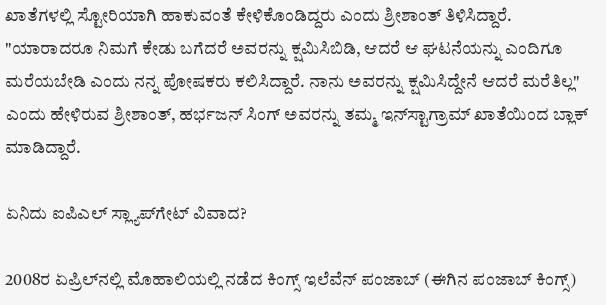ಖಾತೆಗಳಲ್ಲಿ ಸ್ಟೋರಿಯಾಗಿ ಹಾಕುವಂತೆ ಕೇಳಿಕೊಂಡಿದ್ದರು ಎಂದು ಶ್ರೀಶಾಂತ್ ತಿಳಿಸಿದ್ದಾರೆ. "ಯಾರಾದರೂ ನಿಮಗೆ ಕೇಡು ಬಗೆದರೆ ಅವರನ್ನು ಕ್ಷಮಿಸಿಬಿಡಿ, ಆದರೆ ಆ ಘಟನೆಯನ್ನು ಎಂದಿಗೂ ಮರೆಯಬೇಡಿ ಎಂದು ನನ್ನ ಪೋಷಕರು ಕಲಿಸಿದ್ದಾರೆ. ನಾನು ಅವರನ್ನು ಕ್ಷಮಿಸಿದ್ದೇನೆ ಆದರೆ ಮರೆತಿಲ್ಲ" ಎಂದು ಹೇಳಿರುವ ಶ್ರೀಶಾಂತ್, ಹರ್ಭಜನ್ ಸಿಂಗ್ ಅವರನ್ನು ತಮ್ಮ ಇನ್‌ಸ್ಟಾಗ್ರಾಮ್ ಖಾತೆಯಿಂದ ಬ್ಲಾಕ್ ಮಾಡಿದ್ದಾರೆ.

ಏನಿದು ಐಪಿಎಲ್ ಸ್ಲ್ಯಾಪ್‌ಗೇಟ್ ವಿವಾದ?

2008ರ ಏಪ್ರಿಲ್‌ನಲ್ಲಿ ಮೊಹಾಲಿಯಲ್ಲಿ ನಡೆದ ಕಿಂಗ್ಸ್ ಇಲೆವೆನ್ ಪಂಜಾಬ್ (ಈಗಿನ ಪಂಜಾಬ್ ಕಿಂಗ್ಸ್)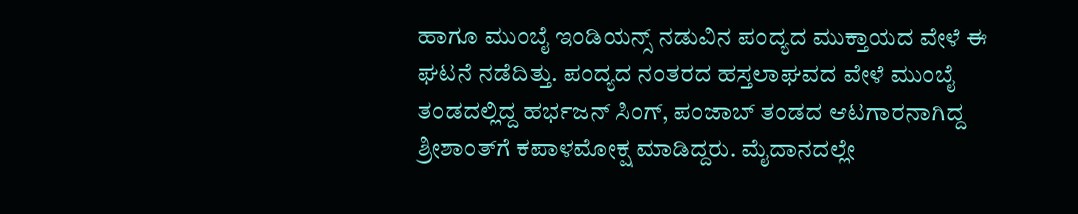ಹಾಗೂ ಮುಂಬೈ ಇಂಡಿಯನ್ಸ್ ನಡುವಿನ ಪಂದ್ಯದ ಮುಕ್ತಾಯದ ವೇಳೆ ಈ ಘಟನೆ ನಡೆದಿತ್ತು. ಪಂದ್ಯದ ನಂತರದ ಹಸ್ತಲಾಘವದ ವೇಳೆ ಮುಂಬೈ ತಂಡದಲ್ಲಿದ್ದ ಹರ್ಭಜನ್ ಸಿಂಗ್, ಪಂಜಾಬ್ ತಂಡದ ಆಟಗಾರನಾಗಿದ್ದ ಶ್ರೀಶಾಂತ್‌ಗೆ ಕಪಾಳಮೋಕ್ಷ ಮಾಡಿದ್ದರು. ಮೈದಾನದಲ್ಲೇ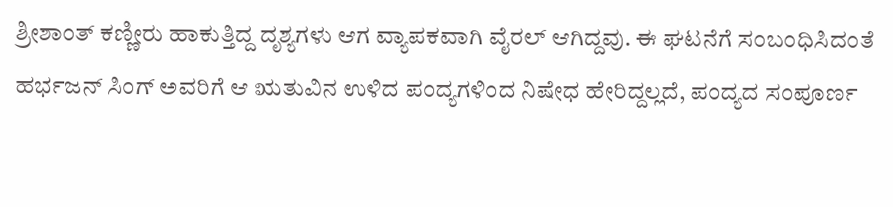ಶ್ರೀಶಾಂತ್ ಕಣ್ಣೀರು ಹಾಕುತ್ತಿದ್ದ ದೃಶ್ಯಗಳು ಆಗ ವ್ಯಾಪಕವಾಗಿ ವೈರಲ್ ಆಗಿದ್ದವು. ಈ ಘಟನೆಗೆ ಸಂಬಂಧಿಸಿದಂತೆ ಹರ್ಭಜನ್ ಸಿಂಗ್ ಅವರಿಗೆ ಆ ಋತುವಿನ ಉಳಿದ ಪಂದ್ಯಗಳಿಂದ ನಿಷೇಧ ಹೇರಿದ್ದಲ್ಲದೆ, ಪಂದ್ಯದ ಸಂಪೂರ್ಣ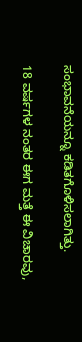ಸಂಭಾವನೆಯನ್ನೂ ಕಡಿತಗೊಳಿಸಲಾಗಿತ್ತು.

18 ವರ್ಷಗಳ ನಂತರ ಈಗ ಮತ್ತೆ ಈ ವಿಚಾರವು,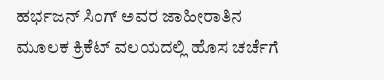ಹರ್ಭಜನ್ ಸಿಂಗ್ ಅವರ ಜಾಹೀರಾತಿನ ಮೂಲಕ ಕ್ರಿಕೆಟ್ ವಲಯದಲ್ಲಿ ಹೊಸ ಚರ್ಚೆಗೆ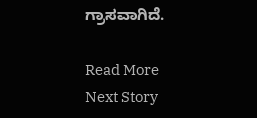ಗ್ರಾಸವಾಗಿದೆ.

Read More
Next Story